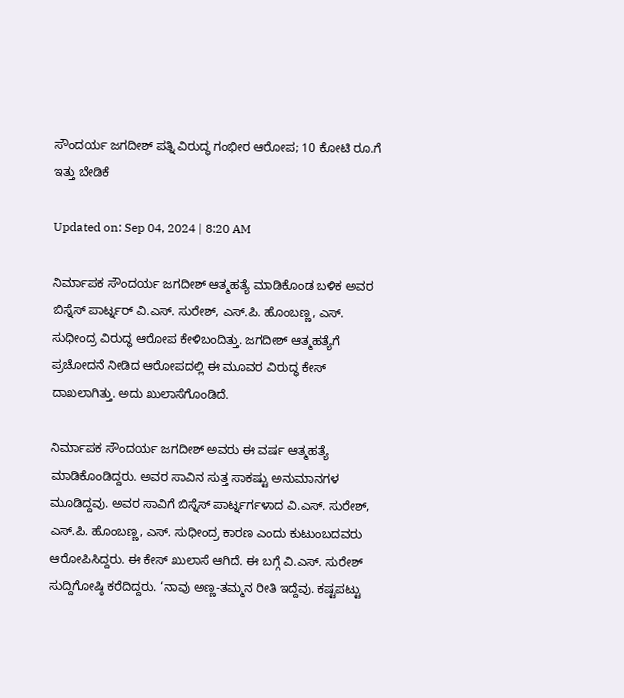ಸೌಂದರ್ಯ ಜಗದೀಶ್ ಪತ್ನಿ ವಿರುದ್ಧ ಗಂಭೀರ ಆರೋಪ; 10 ಕೋಟಿ ರೂ.ಗೆ ಇತ್ತು ಬೇಡಿಕೆ

Updated on: Sep 04, 2024 | 8:20 AM

ನಿರ್ಮಾಪಕ ಸೌಂದರ್ಯ ಜಗದೀಶ್ ಆತ್ಮಹತ್ಯೆ ಮಾಡಿಕೊಂಡ ಬಳಿಕ ಅವರ ಬಿಸ್ನೆಸ್ ಪಾರ್ಟ್ನರ್ ವಿ.ಎಸ್. ಸುರೇಶ್, ಎಸ್.ಪಿ. ಹೊಂಬಣ್ಣ, ಎಸ್. ಸುಧೀಂದ್ರ ವಿರುದ್ಧ ಆರೋಪ ಕೇಳಿಬಂದಿತ್ತು. ಜಗದೀಶ್ ಆತ್ಮಹತ್ಯೆಗೆ ಪ್ರಚೋದನೆ ನೀಡಿದ ಆರೋಪದಲ್ಲಿ ಈ ಮೂವರ ವಿರುದ್ಧ ಕೇಸ್ ದಾಖಲಾಗಿತ್ತು. ಅದು ಖುಲಾಸೆಗೊಂಡಿದೆ.

ನಿರ್ಮಾಪಕ ಸೌಂದರ್ಯ ಜಗದೀಶ್ ಅವರು ಈ ವರ್ಷ ಆತ್ಮಹತ್ಯೆ ಮಾಡಿಕೊಂಡಿದ್ದರು. ಅವರ ಸಾವಿನ ಸುತ್ತ ಸಾಕಷ್ಟು ಅನುಮಾನಗಳ ಮೂಡಿದ್ದವು. ಅವರ ಸಾವಿಗೆ ಬಿಸ್ನೆಸ್ ಪಾರ್ಟ್ನರ್ಗಳಾದ ವಿ.ಎಸ್. ಸುರೇಶ್, ಎಸ್.ಪಿ. ಹೊಂಬಣ್ಣ, ಎಸ್. ಸುಧೀಂದ್ರ ಕಾರಣ ಎಂದು ಕುಟುಂಬದವರು ಆರೋಪಿಸಿದ್ದರು. ಈ ಕೇಸ್ ಖುಲಾಸೆ ಆಗಿದೆ. ಈ ಬಗ್ಗೆ ವಿ.ಎಸ್. ಸುರೇಶ್ ಸುದ್ದಿಗೋಷ್ಠಿ ಕರೆದಿದ್ದರು. ‘ನಾವು ಅಣ್ಣ-ತಮ್ಮನ ರೀತಿ ಇದ್ದೆವು. ಕಷ್ಟಪಟ್ಟು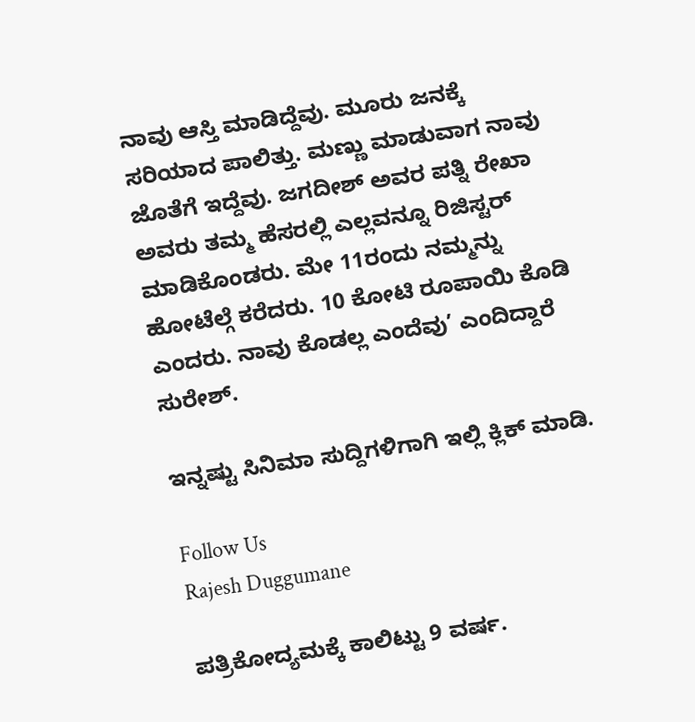ನಾವು ಆಸ್ತಿ ಮಾಡಿದ್ದೆವು. ಮೂರು ಜನಕ್ಕೆ ಸರಿಯಾದ ಪಾಲಿತ್ತು. ಮಣ್ಣು ಮಾಡುವಾಗ ನಾವು ಜೊತೆಗೆ ಇದ್ದೆವು. ಜಗದೀಶ್ ಅವರ ಪತ್ನಿ ರೇಖಾ ಅವರು ತಮ್ಮ ಹೆಸರಲ್ಲಿ ಎಲ್ಲವನ್ನೂ ರಿಜಿಸ್ಟರ್ ಮಾಡಿಕೊಂಡರು. ಮೇ 11ರಂದು ನಮ್ಮನ್ನು ಹೋಟೆಲ್ಗೆ ಕರೆದರು. 10 ಕೋಟಿ ರೂಪಾಯಿ ಕೊಡಿ ಎಂದರು. ನಾವು ಕೊಡಲ್ಲ ಎಂದೆವು’ ಎಂದಿದ್ದಾರೆ ಸುರೇಶ್.

ಇನ್ನಷ್ಟು ಸಿನಿಮಾ ಸುದ್ದಿಗಳಿಗಾಗಿ ಇಲ್ಲಿ ಕ್ಲಿಕ್ ಮಾಡಿ.

Follow Us
Rajesh Duggumane

ಪತ್ರಿಕೋದ್ಯಮಕ್ಕೆ ಕಾಲಿಟ್ಟು 9 ವರ್ಷ.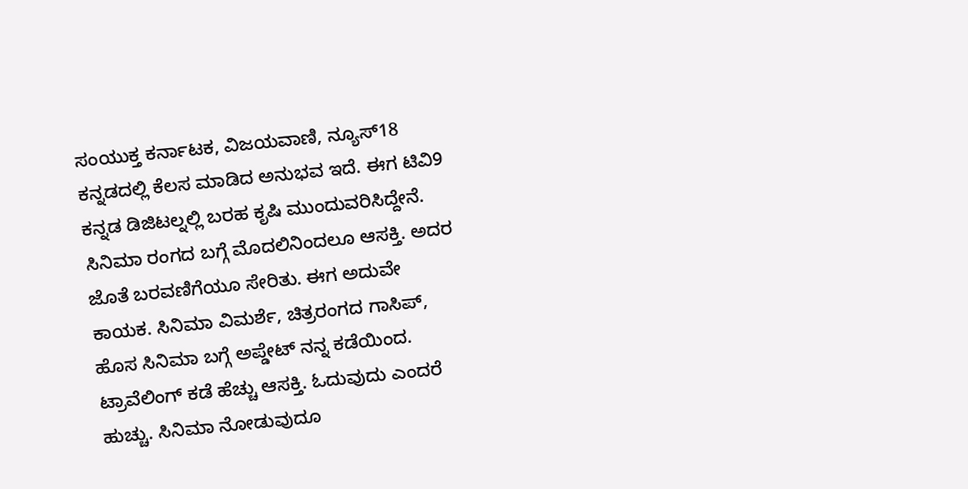ಸಂಯುಕ್ತ ಕರ್ನಾಟಕ, ವಿಜಯವಾಣಿ, ನ್ಯೂಸ್18 ಕನ್ನಡದಲ್ಲಿ ಕೆಲಸ ಮಾಡಿದ ಅನುಭವ ಇದೆ. ಈಗ ಟಿವಿ9 ಕನ್ನಡ ಡಿಜಿಟಲ್ನಲ್ಲಿ ಬರಹ ಕೃಷಿ ಮುಂದುವರಿಸಿದ್ದೇನೆ. ಸಿನಿಮಾ ರಂಗದ ಬಗ್ಗೆ ಮೊದಲಿನಿಂದಲೂ ಆಸಕ್ತಿ. ಅದರ ಜೊತೆ ಬರವಣಿಗೆಯೂ ಸೇರಿತು. ಈಗ ಅದುವೇ ಕಾಯಕ. ಸಿನಿಮಾ ವಿಮರ್ಶೆ, ಚಿತ್ರರಂಗದ ಗಾಸಿಪ್, ಹೊಸ ಸಿನಿಮಾ ಬಗ್ಗೆ ಅಪ್ಡೇಟ್ ನನ್ನ ಕಡೆಯಿಂದ. ಟ್ರಾವೆಲಿಂಗ್ ಕಡೆ ಹೆಚ್ಚು ಆಸಕ್ತಿ. ಓದುವುದು ಎಂದರೆ ಹುಚ್ಚು. ಸಿನಿಮಾ ನೋಡುವುದೂ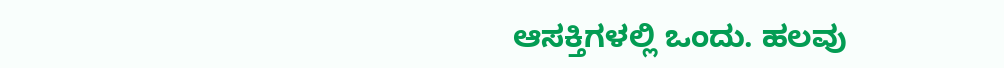ಆಸಕ್ತಿಗಳಲ್ಲಿ ಒಂದು. ಹಲವು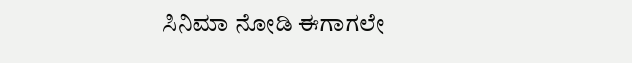ಸಿನಿಮಾ ನೋಡಿ ಈಗಾಗಲೇ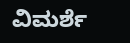ವಿಮರ್ಶೆ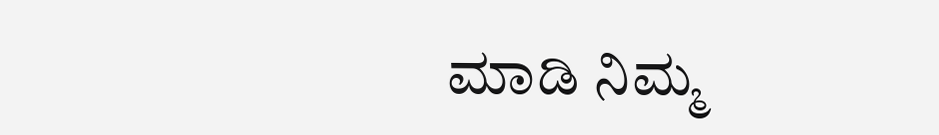ಮಾಡಿ ನಿಮ್ಮ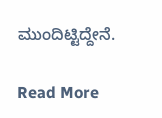ಮುಂದಿಟ್ಟಿದ್ದೇನೆ.

Read More